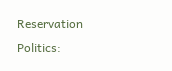Reservation Politics: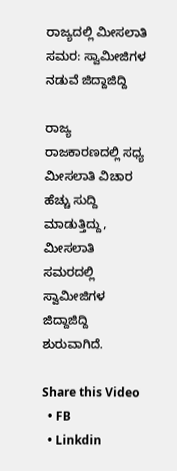ರಾಜ್ಯದಲ್ಲಿ ಮೀಸಲಾತಿ ಸಮರ: ಸ್ವಾಮೀಜಿಗಳ ನಡುವೆ ಜಿದ್ದಾಜಿದ್ದಿ

ರಾಜ್ಯ ರಾಜಕಾರಣದಲ್ಲಿ ಸಧ್ಯ ಮೀಸಲಾತಿ ವಿಚಾರ ಹೆಚ್ಚು ಸುದ್ದಿ ಮಾಡುತ್ತಿದ್ದು, ಮೀಸಲಾತಿ ಸಮರದಲ್ಲಿ ಸ್ವಾಮೀಜಿಗಳ ಜಿದ್ದಾಜಿದ್ದಿ ಶುರುವಾಗಿದೆ.

Share this Video
  • FB
  • Linkdin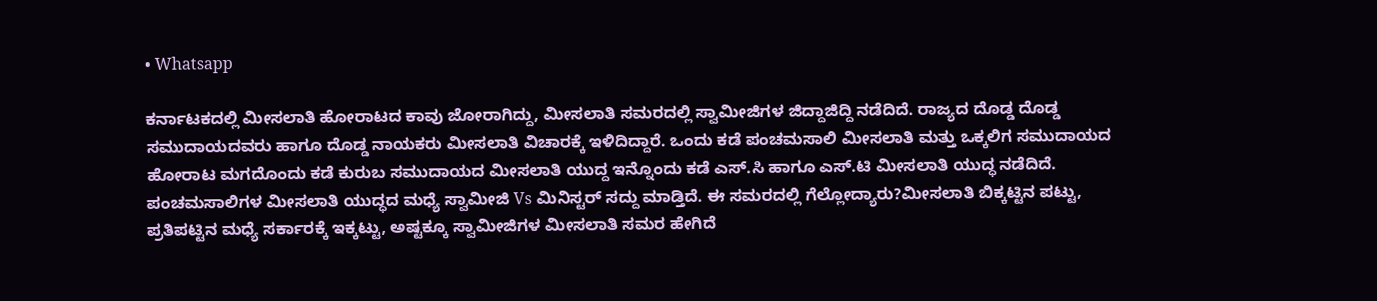• Whatsapp

ಕರ್ನಾಟಕದಲ್ಲಿ ಮೀಸಲಾತಿ ಹೋರಾಟದ ಕಾವು ಜೋರಾಗಿದ್ದು, ಮೀಸಲಾತಿ ಸಮರದಲ್ಲಿ ಸ್ವಾಮೀಜಿಗಳ ಜಿದ್ದಾಜಿದ್ದಿ ನಡೆದಿದೆ. ರಾಜ್ಯದ ದೊಡ್ಡ ದೊಡ್ಡ ಸಮುದಾಯದವರು ಹಾಗೂ ದೊಡ್ಡ ನಾಯಕರು ಮೀಸಲಾತಿ ವಿಚಾರಕ್ಕೆ ಇಳಿದಿದ್ದಾರೆ. ಒಂದು ಕಡೆ ಪಂಚಮಸಾಲಿ ಮೀಸಲಾತಿ ಮತ್ತು ಒಕ್ಕಲಿಗ ಸಮುದಾಯದ ಹೋರಾಟ ಮಗದೊಂದು ಕಡೆ ಕುರುಬ ಸಮುದಾಯದ ಮೀಸಲಾತಿ ಯುದ್ದ ಇನ್ನೊಂದು ಕಡೆ ಎಸ್‌.ಸಿ ಹಾಗೂ ಎಸ್‌.ಟಿ ಮೀಸಲಾತಿ ಯುದ್ಧ ನಡೆದಿದೆ. ಪಂಚಮಸಾಲಿಗಳ ಮೀಸಲಾತಿ ಯುದ್ಧದ ಮಧ್ಯೆ ಸ್ವಾಮೀಜಿ Vs ಮಿನಿಸ್ಟರ್ ಸದ್ದು ಮಾಡ್ತಿದೆ. ಈ ಸಮರದಲ್ಲಿ ಗೆಲ್ಲೋದ್ಯಾರು?ಮೀಸಲಾತಿ ಬಿಕ್ಕಟ್ಟಿನ ಪಟ್ಟು, ಪ್ರತಿಪಟ್ಟಿನ ಮಧ್ಯೆ ಸರ್ಕಾರಕ್ಕೆ ಇಕ್ಕಟ್ಟು, ಅಷ್ಟಕ್ಕೂ ಸ್ವಾಮೀಜಿಗಳ ಮೀಸಲಾತಿ ಸಮರ ಹೇಗಿದೆ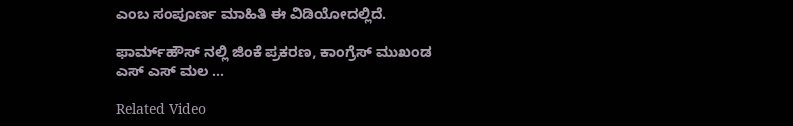ಎಂಬ ಸಂಪೂರ್ಣ ಮಾಹಿತಿ ಈ ವಿಡಿಯೋದಲ್ಲಿದೆ‌.

ಫಾರ್ಮ್‌ಹೌಸ್‌ ನಲ್ಲಿ ಜಿಂಕೆ ಪ್ರಕರಣ, ಕಾಂಗ್ರೆಸ್ ಮುಖಂಡ ಎಸ್ ಎಸ್ ಮಲ ...

Related Video